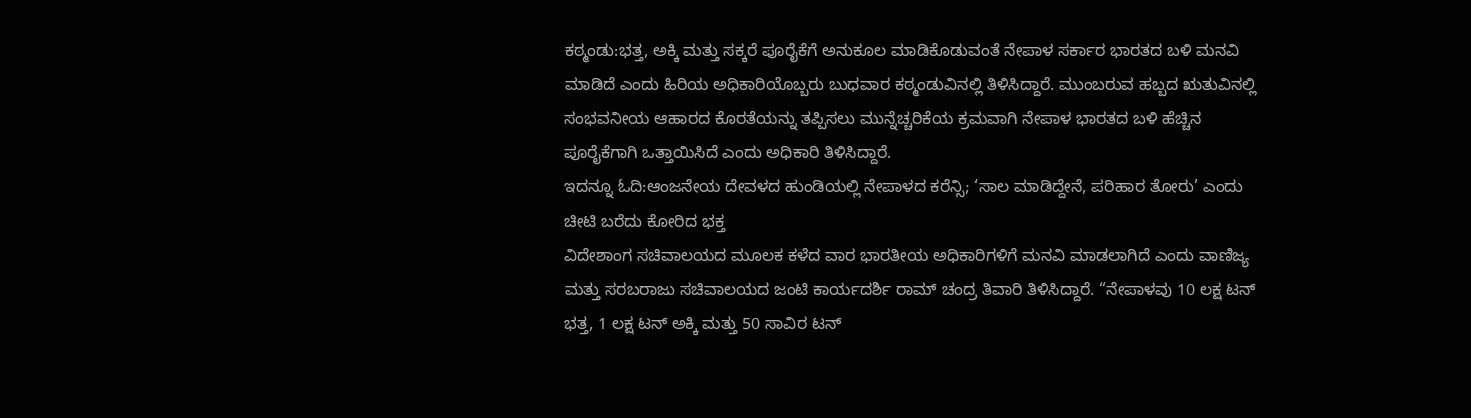ಕಠ್ಮಂಡು:ಭತ್ತ, ಅಕ್ಕಿ ಮತ್ತು ಸಕ್ಕರೆ ಪೂರೈಕೆಗೆ ಅನುಕೂಲ ಮಾಡಿಕೊಡುವಂತೆ ನೇಪಾಳ ಸರ್ಕಾರ ಭಾರತದ ಬಳಿ ಮನವಿ ಮಾಡಿದೆ ಎಂದು ಹಿರಿಯ ಅಧಿಕಾರಿಯೊಬ್ಬರು ಬುಧವಾರ ಕಠ್ಮಂಡುವಿನಲ್ಲಿ ತಿಳಿಸಿದ್ದಾರೆ. ಮುಂಬರುವ ಹಬ್ಬದ ಋತುವಿನಲ್ಲಿ ಸಂಭವನೀಯ ಆಹಾರದ ಕೊರತೆಯನ್ನು ತಪ್ಪಿಸಲು ಮುನ್ನೆಚ್ಚರಿಕೆಯ ಕ್ರಮವಾಗಿ ನೇಪಾಳ ಭಾರತದ ಬಳಿ ಹೆಚ್ಚಿನ ಪೂರೈಕೆಗಾಗಿ ಒತ್ತಾಯಿಸಿದೆ ಎಂದು ಅಧಿಕಾರಿ ತಿಳಿಸಿದ್ದಾರೆ.
ಇದನ್ನೂ ಓದಿ:ಆಂಜನೇಯ ದೇವಳದ ಹುಂಡಿಯಲ್ಲಿ ನೇಪಾಳದ ಕರೆನ್ಸಿ; ‘ಸಾಲ ಮಾಡಿದ್ದೇನೆ, ಪರಿಹಾರ ತೋರು’ ಎಂದು ಚೀಟಿ ಬರೆದು ಕೋರಿದ ಭಕ್ತ
ವಿದೇಶಾಂಗ ಸಚಿವಾಲಯದ ಮೂಲಕ ಕಳೆದ ವಾರ ಭಾರತೀಯ ಅಧಿಕಾರಿಗಳಿಗೆ ಮನವಿ ಮಾಡಲಾಗಿದೆ ಎಂದು ವಾಣಿಜ್ಯ ಮತ್ತು ಸರಬರಾಜು ಸಚಿವಾಲಯದ ಜಂಟಿ ಕಾರ್ಯದರ್ಶಿ ರಾಮ್ ಚಂದ್ರ ತಿವಾರಿ ತಿಳಿಸಿದ್ದಾರೆ. “ನೇಪಾಳವು 10 ಲಕ್ಷ ಟನ್ ಭತ್ತ, 1 ಲಕ್ಷ ಟನ್ ಅಕ್ಕಿ ಮತ್ತು 50 ಸಾವಿರ ಟನ್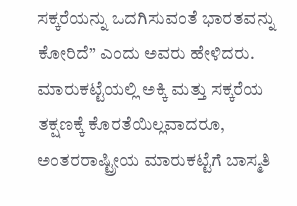ಸಕ್ಕರೆಯನ್ನು ಒದಗಿಸುವಂತೆ ಭಾರತವನ್ನು ಕೋರಿದೆ” ಎಂದು ಅವರು ಹೇಳಿದರು.
ಮಾರುಕಟ್ಟೆಯಲ್ಲಿ ಅಕ್ಕಿ ಮತ್ತು ಸಕ್ಕರೆಯ ತಕ್ಷಣಕ್ಕೆ ಕೊರತೆಯಿಲ್ಲವಾದರೂ, ಅಂತರರಾಷ್ಟ್ರೀಯ ಮಾರುಕಟ್ಟೆಗೆ ಬಾಸ್ಮತಿ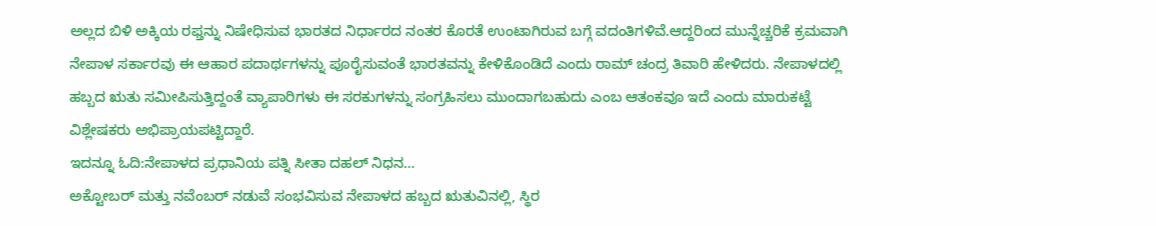ಅಲ್ಲದ ಬಿಳಿ ಅಕ್ಕಿಯ ರಫ್ತನ್ನು ನಿಷೇಧಿಸುವ ಭಾರತದ ನಿರ್ಧಾರದ ನಂತರ ಕೊರತೆ ಉಂಟಾಗಿರುವ ಬಗ್ಗೆ ವದಂತಿಗಳಿವೆ.ಆದ್ದರಿಂದ ಮುನ್ನೆಚ್ಚರಿಕೆ ಕ್ರಮವಾಗಿ ನೇಪಾಳ ಸರ್ಕಾರವು ಈ ಆಹಾರ ಪದಾರ್ಥಗಳನ್ನು ಪೂರೈಸುವಂತೆ ಭಾರತವನ್ನು ಕೇಳಿಕೊಂಡಿದೆ ಎಂದು ರಾಮ್ ಚಂದ್ರ ತಿವಾರಿ ಹೇಳಿದರು. ನೇಪಾಳದಲ್ಲಿ ಹಬ್ಬದ ಋತು ಸಮೀಪಿಸುತ್ತಿದ್ದಂತೆ ವ್ಯಾಪಾರಿಗಳು ಈ ಸರಕುಗಳನ್ನು ಸಂಗ್ರಹಿಸಲು ಮುಂದಾಗಬಹುದು ಎಂಬ ಆತಂಕವೂ ಇದೆ ಎಂದು ಮಾರುಕಟ್ಟೆ ವಿಶ್ಲೇಷಕರು ಅಭಿಪ್ರಾಯಪಟ್ಟಿದ್ದಾರೆ.
ಇದನ್ನೂ ಓದಿ:ನೇಪಾಳದ ಪ್ರಧಾನಿಯ ಪತ್ನಿ ಸೀತಾ ದಹಲ್ ನಿಧನ…
ಅಕ್ಟೋಬರ್ ಮತ್ತು ನವೆಂಬರ್ ನಡುವೆ ಸಂಭವಿಸುವ ನೇಪಾಳದ ಹಬ್ಬದ ಋತುವಿನಲ್ಲಿ, ಸ್ಥಿರ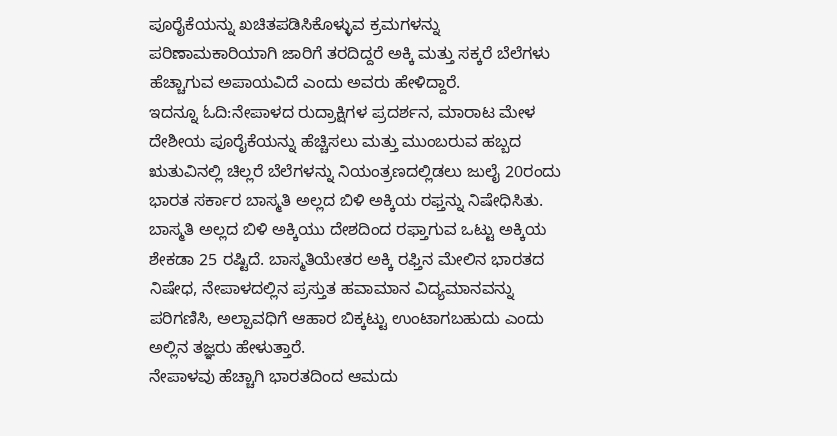ಪೂರೈಕೆಯನ್ನು ಖಚಿತಪಡಿಸಿಕೊಳ್ಳುವ ಕ್ರಮಗಳನ್ನು ಪರಿಣಾಮಕಾರಿಯಾಗಿ ಜಾರಿಗೆ ತರದಿದ್ದರೆ ಅಕ್ಕಿ ಮತ್ತು ಸಕ್ಕರೆ ಬೆಲೆಗಳು ಹೆಚ್ಚಾಗುವ ಅಪಾಯವಿದೆ ಎಂದು ಅವರು ಹೇಳಿದ್ದಾರೆ.
ಇದನ್ನೂ ಓದಿ:ನೇಪಾಳದ ರುದ್ರಾಕ್ಷಿಗಳ ಪ್ರದರ್ಶನ, ಮಾರಾಟ ಮೇಳ
ದೇಶೀಯ ಪೂರೈಕೆಯನ್ನು ಹೆಚ್ಚಿಸಲು ಮತ್ತು ಮುಂಬರುವ ಹಬ್ಬದ ಋತುವಿನಲ್ಲಿ ಚಿಲ್ಲರೆ ಬೆಲೆಗಳನ್ನು ನಿಯಂತ್ರಣದಲ್ಲಿಡಲು ಜುಲೈ 20ರಂದು ಭಾರತ ಸರ್ಕಾರ ಬಾಸ್ಮತಿ ಅಲ್ಲದ ಬಿಳಿ ಅಕ್ಕಿಯ ರಫ್ತನ್ನು ನಿಷೇಧಿಸಿತು. ಬಾಸ್ಮತಿ ಅಲ್ಲದ ಬಿಳಿ ಅಕ್ಕಿಯು ದೇಶದಿಂದ ರಫ್ತಾಗುವ ಒಟ್ಟು ಅಕ್ಕಿಯ ಶೇಕಡಾ 25 ರಷ್ಟಿದೆ. ಬಾಸ್ಮತಿಯೇತರ ಅಕ್ಕಿ ರಫ್ತಿನ ಮೇಲಿನ ಭಾರತದ ನಿಷೇಧ, ನೇಪಾಳದಲ್ಲಿನ ಪ್ರಸ್ತುತ ಹವಾಮಾನ ವಿದ್ಯಮಾನವನ್ನು ಪರಿಗಣಿಸಿ, ಅಲ್ಪಾವಧಿಗೆ ಆಹಾರ ಬಿಕ್ಕಟ್ಟು ಉಂಟಾಗಬಹುದು ಎಂದು ಅಲ್ಲಿನ ತಜ್ಞರು ಹೇಳುತ್ತಾರೆ.
ನೇಪಾಳವು ಹೆಚ್ಚಾಗಿ ಭಾರತದಿಂದ ಆಮದು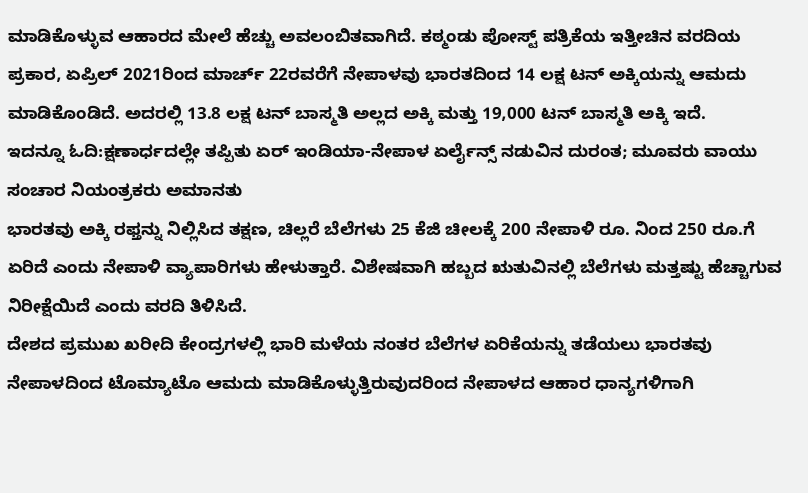ಮಾಡಿಕೊಳ್ಳುವ ಆಹಾರದ ಮೇಲೆ ಹೆಚ್ಚು ಅವಲಂಬಿತವಾಗಿದೆ. ಕಠ್ಮಂಡು ಪೋಸ್ಟ್ ಪತ್ರಿಕೆಯ ಇತ್ತೀಚಿನ ವರದಿಯ ಪ್ರಕಾರ, ಏಪ್ರಿಲ್ 2021ರಿಂದ ಮಾರ್ಚ್ 22ರವರೆಗೆ ನೇಪಾಳವು ಭಾರತದಿಂದ 14 ಲಕ್ಷ ಟನ್ ಅಕ್ಕಿಯನ್ನು ಆಮದು ಮಾಡಿಕೊಂಡಿದೆ. ಅದರಲ್ಲಿ 13.8 ಲಕ್ಷ ಟನ್ ಬಾಸ್ಮತಿ ಅಲ್ಲದ ಅಕ್ಕಿ ಮತ್ತು 19,000 ಟನ್ ಬಾಸ್ಮತಿ ಅಕ್ಕಿ ಇದೆ.
ಇದನ್ನೂ ಓದಿ:ಕ್ಷಣಾರ್ಧದಲ್ಲೇ ತಪ್ಪಿತು ಏರ್ ಇಂಡಿಯಾ-ನೇಪಾಳ ಏರ್ಲೈನ್ಸ್ ನಡುವಿನ ದುರಂತ; ಮೂವರು ವಾಯು ಸಂಚಾರ ನಿಯಂತ್ರಕರು ಅಮಾನತು
ಭಾರತವು ಅಕ್ಕಿ ರಫ್ತನ್ನು ನಿಲ್ಲಿಸಿದ ತಕ್ಷಣ, ಚಿಲ್ಲರೆ ಬೆಲೆಗಳು 25 ಕೆಜಿ ಚೀಲಕ್ಕೆ 200 ನೇಪಾಳಿ ರೂ. ನಿಂದ 250 ರೂ.ಗೆ ಏರಿದೆ ಎಂದು ನೇಪಾಳಿ ವ್ಯಾಪಾರಿಗಳು ಹೇಳುತ್ತಾರೆ. ವಿಶೇಷವಾಗಿ ಹಬ್ಬದ ಋತುವಿನಲ್ಲಿ ಬೆಲೆಗಳು ಮತ್ತಷ್ಟು ಹೆಚ್ಚಾಗುವ ನಿರೀಕ್ಷೆಯಿದೆ ಎಂದು ವರದಿ ತಿಳಿಸಿದೆ.
ದೇಶದ ಪ್ರಮುಖ ಖರೀದಿ ಕೇಂದ್ರಗಳಲ್ಲಿ ಭಾರಿ ಮಳೆಯ ನಂತರ ಬೆಲೆಗಳ ಏರಿಕೆಯನ್ನು ತಡೆಯಲು ಭಾರತವು ನೇಪಾಳದಿಂದ ಟೊಮ್ಯಾಟೊ ಆಮದು ಮಾಡಿಕೊಳ್ಳುತ್ತಿರುವುದರಿಂದ ನೇಪಾಳದ ಆಹಾರ ಧಾನ್ಯಗಳಿಗಾಗಿ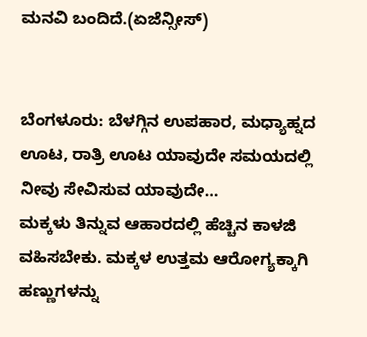ಮನವಿ ಬಂದಿದೆ.(ಏಜೆನ್ಸೀಸ್)


ಬೆಂಗಳೂರು: ಬೆಳಗ್ಗಿನ ಉಪಹಾರ, ಮಧ್ಯಾಹ್ನದ ಊಟ, ರಾತ್ರಿ ಊಟ ಯಾವುದೇ ಸಮಯದಲ್ಲಿ ನೀವು ಸೇವಿಸುವ ಯಾವುದೇ…
ಮಕ್ಕಳು ತಿನ್ನುವ ಆಹಾರದಲ್ಲಿ ಹೆಚ್ಚಿನ ಕಾಳಜಿ ವಹಿಸಬೇಕು. ಮಕ್ಕಳ ಉತ್ತಮ ಆರೋಗ್ಯಕ್ಕಾಗಿ ಹಣ್ಣುಗಳನ್ನು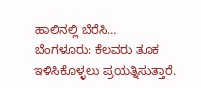ಹಾಲಿನಲ್ಲಿ ಬೆರೆಸಿ…
ಬೆಂಗಳೂರು: ಕೆಲವರು ತೂಕ ಇಳಿಸಿಕೊಳ್ಳಲು ಪ್ರಯತ್ನಿಸುತ್ತಾರೆ.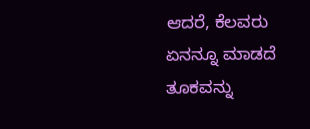ಆದರೆ, ಕೆಲವರು ಏನನ್ನೂ ಮಾಡದೆ ತೂಕವನ್ನು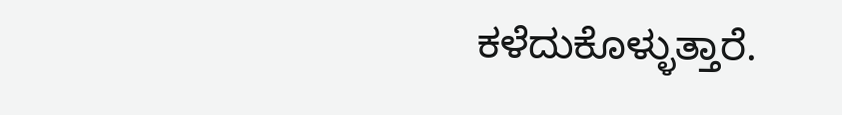ಕಳೆದುಕೊಳ್ಳುತ್ತಾರೆ.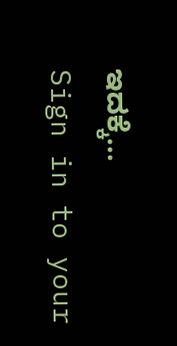ಇದಕ್ಕೆ…
Sign in to your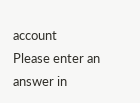account
Please enter an answer in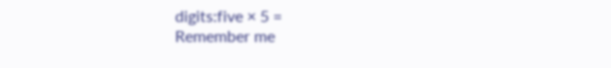digits:five × 5 =
Remember me